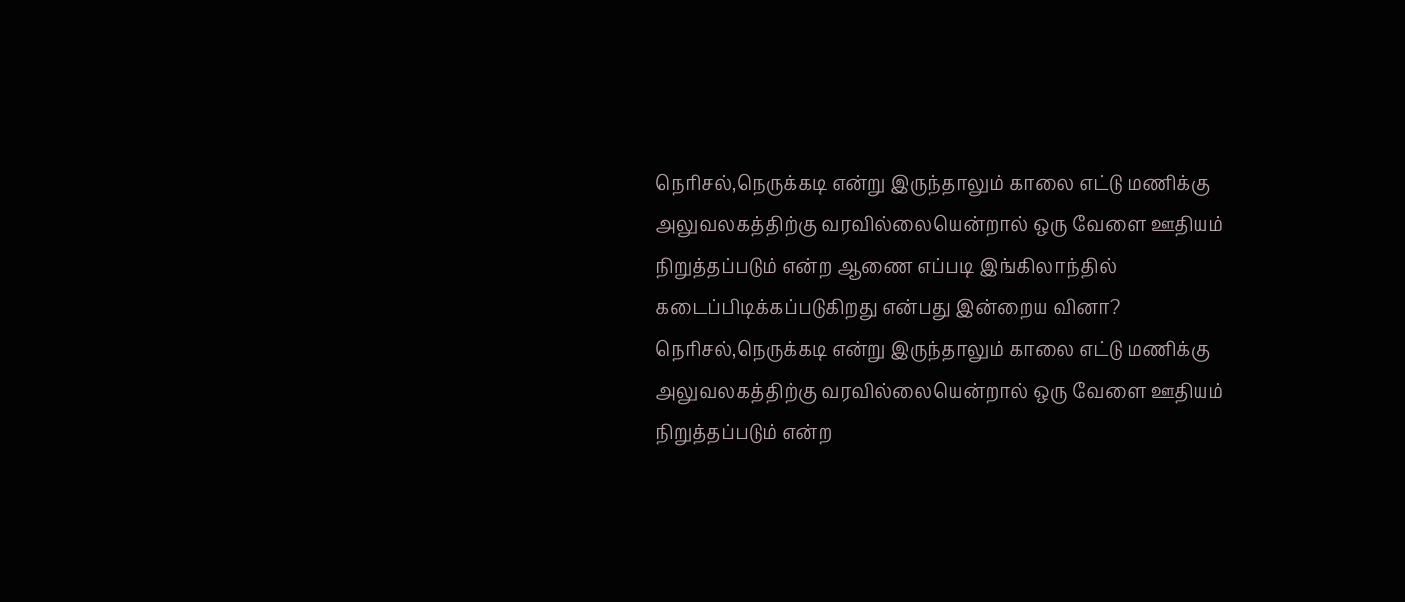நெரிசல்,நெருக்கடி என்று இருந்தாலும் காலை எட்டு மணிக்கு அலுவலகத்திற்கு வரவில்லையென்றால் ஒரு வேளை ஊதியம் நிறுத்தப்படும் என்ற ஆணை எப்படி இங்கிலாந்தில் கடைப்பிடிக்கப்படுகிறது என்பது இன்றைய வினா?
நெரிசல்,நெருக்கடி என்று இருந்தாலும் காலை எட்டு மணிக்கு அலுவலகத்திற்கு வரவில்லையென்றால் ஒரு வேளை ஊதியம் நிறுத்தப்படும் என்ற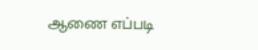ஆணை எப்படி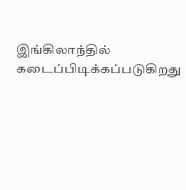இங்கிலாந்தில் கடைப்பிடிக்கப்படுகிறது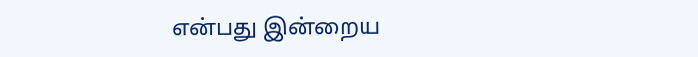என்பது இன்றைய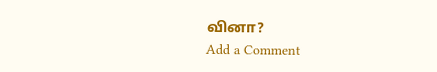வினா?
Add a Comment